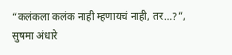“कलंकला कलंक नाही म्हणायचं नाही, तर…?”, सुषमा अंधारे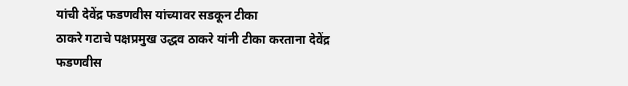यांची देवेंद्र फडणवीस यांच्यावर सडकून टीका
ठाकरे गटाचे पक्षप्रमुख उद्धव ठाकरे यांनी टीका करताना देवेंद्र फडणवीस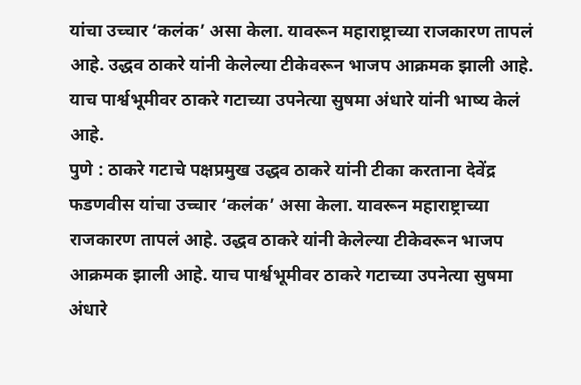यांचा उच्चार ‘कलंक’ असा केला. यावरून महाराष्ट्राच्या राजकारण तापलं आहे. उद्धव ठाकरे यांनी केलेल्या टीकेवरून भाजप आक्रमक झाली आहे. याच पार्श्वभूमीवर ठाकरे गटाच्या उपनेत्या सुषमा अंधारे यांनी भाष्य केलं आहे.
पुणे : ठाकरे गटाचे पक्षप्रमुख उद्धव ठाकरे यांनी टीका करताना देवेंद्र फडणवीस यांचा उच्चार ‘कलंक’ असा केला. यावरून महाराष्ट्राच्या राजकारण तापलं आहे. उद्धव ठाकरे यांनी केलेल्या टीकेवरून भाजप आक्रमक झाली आहे. याच पार्श्वभूमीवर ठाकरे गटाच्या उपनेत्या सुषमा अंधारे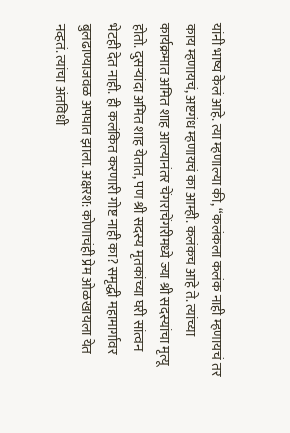यांनी भाष्य केलं आहे. त्या म्हणाल्या की, “कलंकला कलंक नाही म्हणायचं तर काय म्हणायचं, अष्टगंध म्हणायचं का आम्ही. कलंकच आहे ते. त्यांच्या कार्यक्रमात अमित शाह आल्यानंतर चेंगराचेंगरीमध्ये ज्या श्री सदस्यांचा मृत्यू होतो. दुसऱ्यांदा अमित शाह येतात, पण श्री सदस्य मृतकांच्या घरी सांत्वन भेटही देत नाही. ही कलंकित करणारी गोष्ट नाही का? समृद्धी महामार्गावर बुलढाण्याजवळ अपघात झाला. अक्षरश: कोणाचंही प्रेम ओळखायला येत नव्हतं. त्यांचा अंतविधी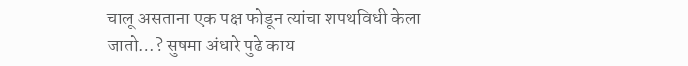चालू असताना एक पक्ष फोडून त्यांचा शपथविधी केला जातो…? सुषमा अंधारे पुढे काय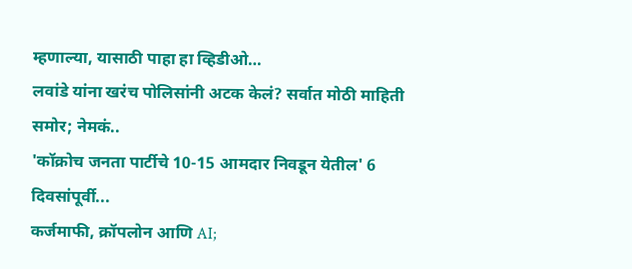म्हणाल्या, यासाठी पाहा हा व्हिडीओ…
लवांडे यांना खरंच पोलिसांनी अटक केलं? सर्वात मोठी माहिती समोर; नेमकं..
'कॉक्रोच जनता पार्टीचे 10-15 आमदार निवडून येतील' 6 दिवसांपूर्वी...
कर्जमाफी, क्रॉपलोन आणि AI;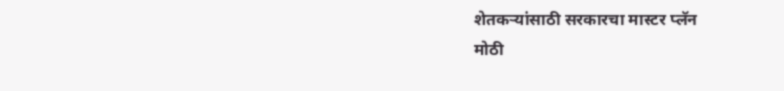शेतकऱ्यांसाठी सरकारचा मास्टर प्लॅन
मोठी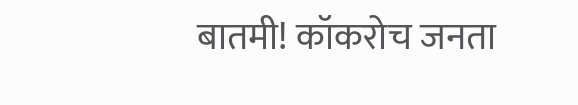बातमी! कॉकरोच जनता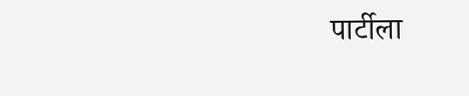पार्टीला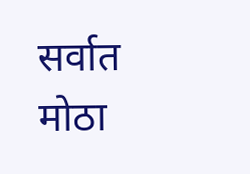सर्वात मोठा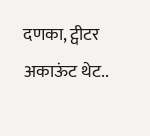दणका, ट्वीटर अकाऊंट थेट..